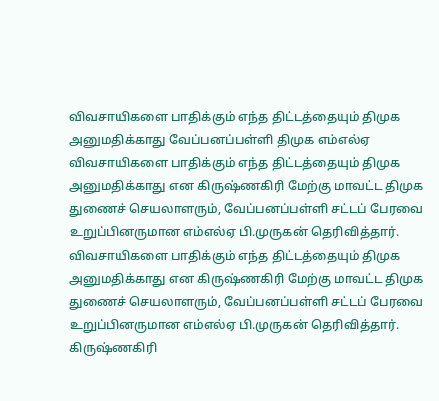விவசாயிகளை பாதிக்கும் எந்த திட்டத்தையும் திமுக அனுமதிக்காது வேப்பனப்பள்ளி திமுக எம்எல்ஏ
விவசாயிகளை பாதிக்கும் எந்த திட்டத்தையும் திமுக அனுமதிக்காது என கிருஷ்ணகிரி மேற்கு மாவட்ட திமுக துணைச் செயலாளரும், வேப்பனப்பள்ளி சட்டப் பேரவை உறுப்பினருமான எம்எல்ஏ பி.முருகன் தெரிவித்தார்.
விவசாயிகளை பாதிக்கும் எந்த திட்டத்தையும் திமுக அனுமதிக்காது என கிருஷ்ணகிரி மேற்கு மாவட்ட திமுக துணைச் செயலாளரும், வேப்பனப்பள்ளி சட்டப் பேரவை உறுப்பினருமான எம்எல்ஏ பி.முருகன் தெரிவித்தார்.
கிருஷ்ணகிரி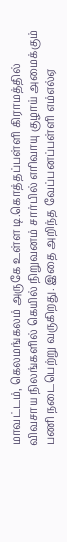மாவட்டம், கெலமங்கலம் அருகே உள்ள டி.கொத்தப்பள்ளி கிராமத்தில் விவசாய நிலங்களில் கெயில் நிறுவனம் சார்பில் எரிவாயு குழாய் அமைக்கும் பணி நடைபெற்று வருகிறது. இதை அறிந்த வேப்பனப்பள்ளி எம்எல்ஏ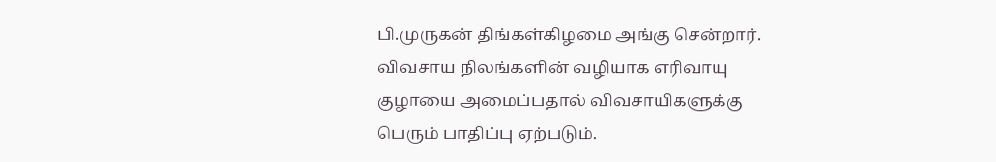பி.முருகன் திங்கள்கிழமை அங்கு சென்றார்.
விவசாய நிலங்களின் வழியாக எரிவாயு குழாயை அமைப்பதால் விவசாயிகளுக்கு பெரும் பாதிப்பு ஏற்படும்.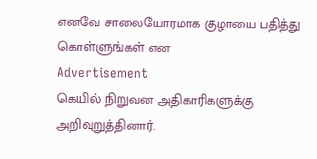எனவே சாலையோரமாக குழாயை பதித்து கொள்ளுங்கள் என
Advertisement
கெயில் நிறுவன அதிகாரிகளுக்கு அறிவுறுத்தினார்.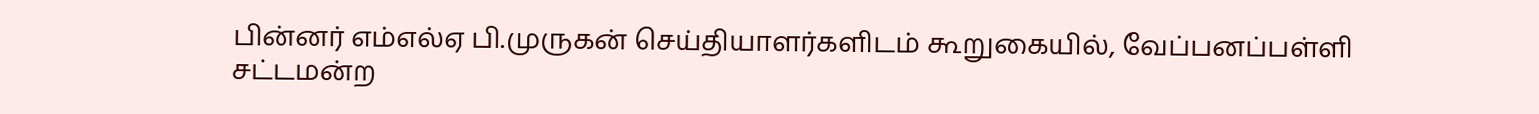பின்னர் எம்எல்ஏ பி.முருகன் செய்தியாளர்களிடம் கூறுகையில், வேப்பனப்பள்ளி சட்டமன்ற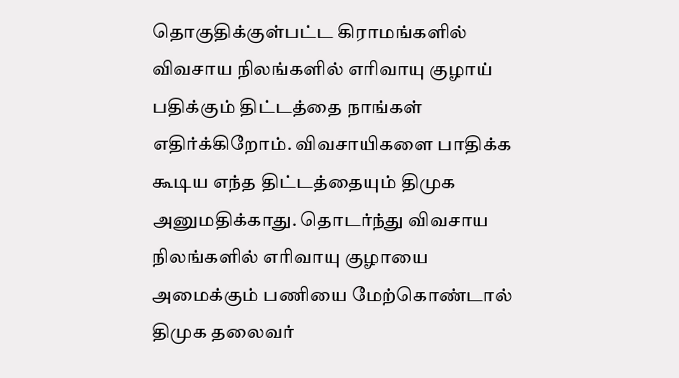தொகுதிக்குள்பட்ட கிராமங்களில் விவசாய நிலங்களில் எரிவாயு குழாய் பதிக்கும் திட்டத்தை நாங்கள் எதிர்க்கிறோம். விவசாயிகளை பாதிக்க கூடிய எந்த திட்டத்தையும் திமுக அனுமதிக்காது. தொடர்ந்து விவசாய நிலங்களில் எரிவாயு குழாயை அமைக்கும் பணியை மேற்கொண்டால் திமுக தலைவர்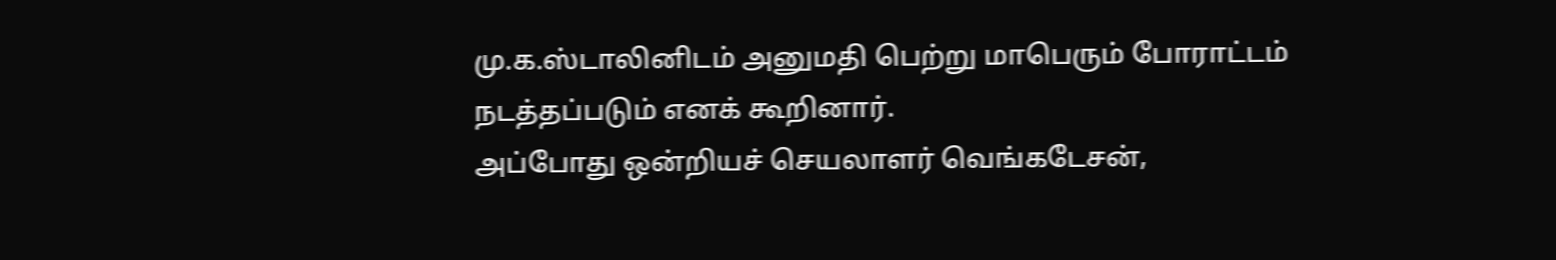மு.க.ஸ்டாலினிடம் அனுமதி பெற்று மாபெரும் போராட்டம் நடத்தப்படும் எனக் கூறினார்.
அப்போது ஒன்றியச் செயலாளர் வெங்கடேசன்,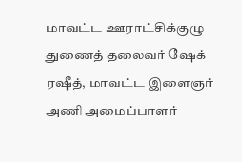மாவட்ட ஊராட்சிக்குழு துணைத் தலைவர் ஷேக் ரஷீத், மாவட்ட இளைஞர் அணி அமைப்பாளர்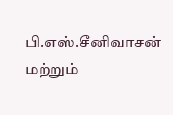பி.எஸ்.சீனிவாசன் மற்றும்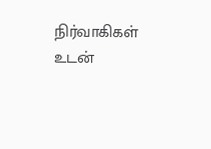நிர்வாகிகள் உடன்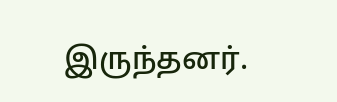இருந்தனர்.